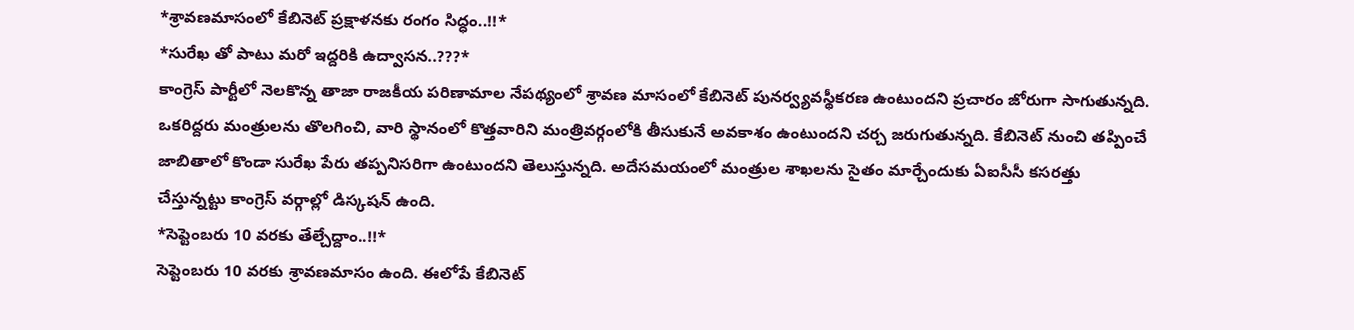*శ్రావణమాసంలో కేబినెట్ ప్రక్షాళనకు రంగం సిద్ధం..!!*
*సురేఖ తో పాటు మరో ఇద్దరికి ఉద్వాసన..???*
కాంగ్రెస్ పార్టీలో నెలకొన్న తాజా రాజకీయ పరిణామాల నేపథ్యంలో శ్రావణ మాసంలో కేబినెట్ పునర్వ్యవస్థీకరణ ఉంటుందని ప్రచారం జోరుగా సాగుతున్నది.
ఒకరిద్దరు మంత్రులను తొలగించి, వారి స్థానంలో కొత్తవారిని మంత్రివర్గంలోకి తీసుకునే అవకాశం ఉంటుందని చర్చ జరుగుతున్నది. కేబినెట్ నుంచి తప్పించే జాబితాలో కొండా సురేఖ పేరు తప్పనిసరిగా ఉంటుందని తెలుస్తున్నది. అదేసమయంలో మంత్రుల శాఖలను సైతం మార్చేందుకు ఏఐసీసీ కసరత్తు చేస్తున్నట్టు కాంగ్రెస్ వర్గాల్లో డిస్కషన్ ఉంది.
*సెప్టెంబరు 10 వరకు తేల్చేద్దాం..!!*
సెప్టెంబరు 10 వరకు శ్రావణమాసం ఉంది. ఈలోపే కేబినెట్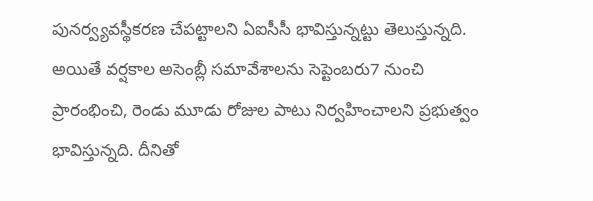పునర్వ్యవస్థీకరణ చేపట్టాలని ఏఐసీసీ భావిస్తున్నట్టు తెలుస్తున్నది. అయితే వర్షకాల అసెంబ్లీ సమావేశాలను సెప్టెంబరు7 నుంచి ప్రారంభించి, రెండు మూడు రోజుల పాటు నిర్వహించాలని ప్రభుత్వం భావిస్తున్నది. దీనితో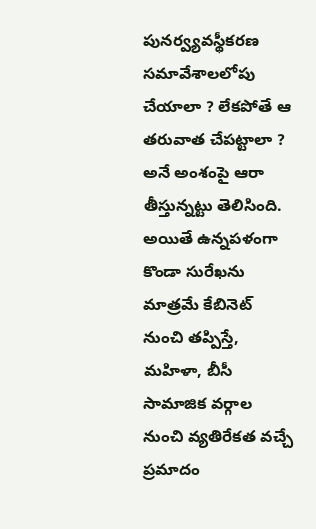పునర్వ్యవస్థీకరణ సమావేశాలలోపు చేయాలా ? లేకపోతే ఆ తరువాత చేపట్టాలా ? అనే అంశంపై ఆరా తీస్తున్నట్టు తెలిసింది. అయితే ఉన్నపళంగా కొండా సురేఖను మాత్రమే కేబినెట్ నుంచి తప్పిస్తే, మహిళా, బీసీ సామాజిక వర్గాల నుంచి వ్యతిరేకత వచ్చే ప్రమాదం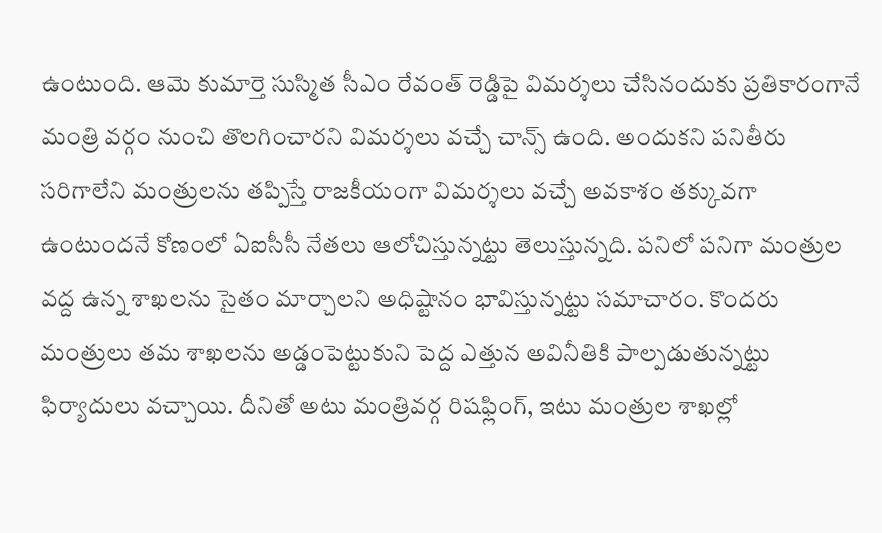ఉంటుంది. ఆమె కుమార్తె సుస్మిత సీఎం రేవంత్ రెడ్డిపై విమర్శలు చేసినందుకు ప్రతికారంగానే మంత్రి వర్గం నుంచి తొలగించారని విమర్శలు వచ్చే చాన్స్ ఉంది. అందుకని పనితీరు సరిగాలేని మంత్రులను తప్పిస్తే రాజకీయంగా విమర్శలు వచ్చే అవకాశం తక్కువగా ఉంటుందనే కోణంలో ఏఐసీసీ నేతలు ఆలోచిస్తున్నట్టు తెలుస్తున్నది. పనిలో పనిగా మంత్రుల వద్ద ఉన్న శాఖలను సైతం మార్చాలని అధిష్టానం భావిస్తున్నట్టు సమాచారం. కొందరు మంత్రులు తమ శాఖలను అడ్డంపెట్టుకుని పెద్ద ఎత్తున అవినీతికి పాల్పడుతున్నట్టు ఫిర్యాదులు వచ్చాయి. దీనితో అటు మంత్రివర్గ రిషఫ్లింగ్, ఇటు మంత్రుల శాఖల్లో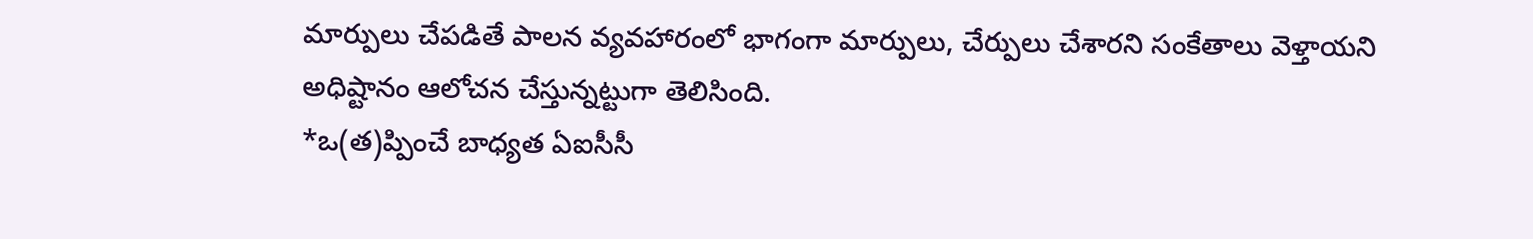మార్పులు చేపడితే పాలన వ్యవహారంలో భాగంగా మార్పులు, చేర్పులు చేశారని సంకేతాలు వెళ్తాయని అధిష్టానం ఆలోచన చేస్తున్నట్టుగా తెలిసింది.
*ఒ(త)ప్పించే బాధ్యత ఏఐసీసీ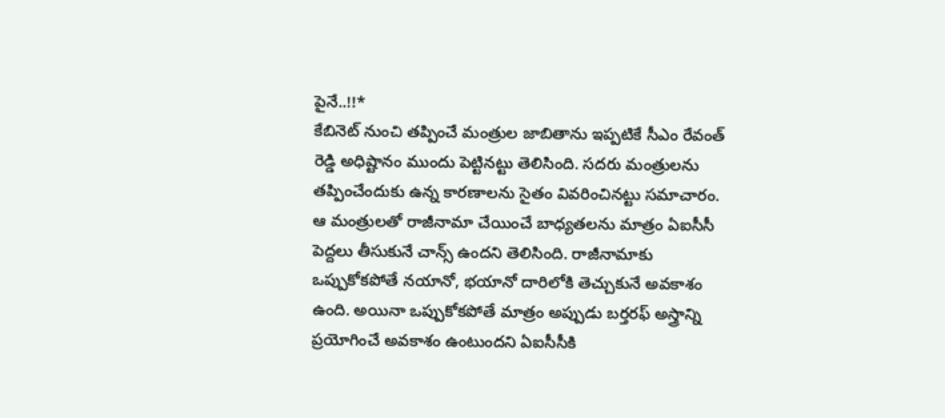పైనే..!!*
కేబినెట్ నుంచి తప్పించే మంత్రుల జాబితాను ఇప్పటికే సీఎం రేవంత్ రెడ్డి అధిష్టానం ముందు పెట్టినట్టు తెలిసింది. సదరు మంత్రులను తప్పించేందుకు ఉన్న కారణాలను సైతం వివరించినట్టు సమాచారం. ఆ మంత్రులతో రాజీనామా చేయించే బాధ్యతలను మాత్రం ఏఐసీసీ పెద్దలు తీసుకునే చాన్స్ ఉందని తెలిసింది. రాజీనామాకు ఒప్పుకోకపోతే నయానో, భయానో దారిలోకి తెచ్చుకునే అవకాశం ఉంది. అయినా ఒప్పుకోకపోతే మాత్రం అప్పుడు బర్తరఫ్ అస్త్రాన్ని ప్రయోగించే అవకాశం ఉంటుందని ఏఐసీసీకి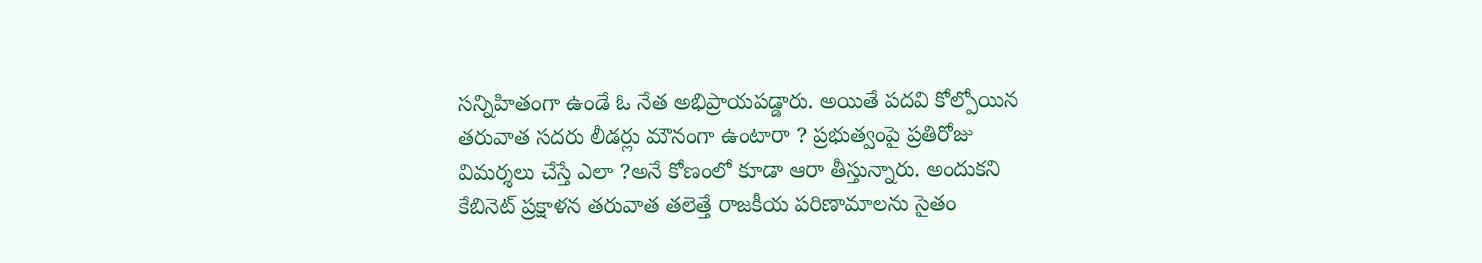సన్నిహితంగా ఉండే ఓ నేత అభిప్రాయపడ్డారు. అయితే పదవి కోల్పోయిన తరువాత సదరు లీడర్లు మౌనంగా ఉంటారా ? ప్రభుత్వంపై ప్రతిరోజు విమర్శలు చేస్తే ఎలా ?అనే కోణంలో కూడా ఆరా తీస్తున్నారు. అందుకని కేబినెట్ ప్రక్షాళన తరువాత తలెత్తే రాజకీయ పరిణామాలను సైతం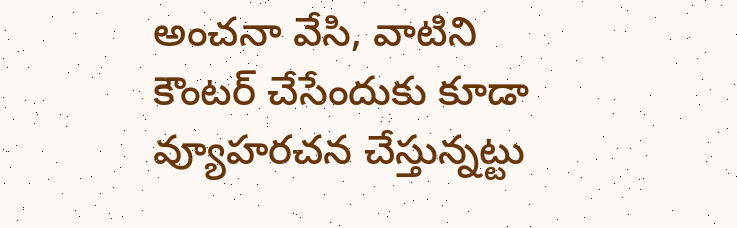అంచనా వేసి, వాటిని కౌంటర్ చేసేందుకు కూడా వ్యూహరచన చేస్తున్నట్టు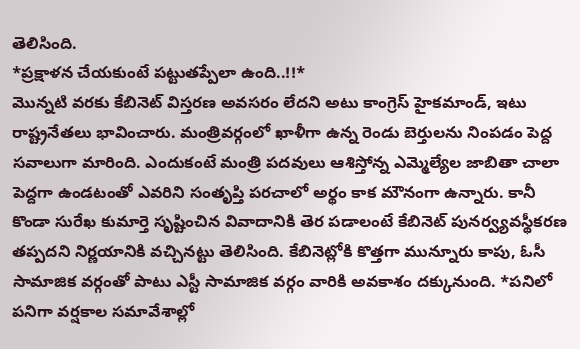తెలిసింది.
*ప్రక్షాళన చేయకుంటే పట్టుతప్పేలా ఉంది..!!*
మొన్నటి వరకు కేబినెట్ విస్తరణ అవసరం లేదని అటు కాంగ్రెస్ హైకమాండ్, ఇటు రాష్ట్రనేతలు భావించారు. మంత్రివర్గంలో ఖాళీగా ఉన్న రెండు బెర్తులను నింపడం పెద్ద సవాలుగా మారింది. ఎందుకంటే మంత్రి పదవులు ఆశిస్తోన్న ఎమ్మెల్యేల జాబితా చాలా పెద్దగా ఉండటంతో ఎవరిని సంతృప్తి పరచాలో అర్థం కాక మౌనంగా ఉన్నారు. కానీ కొండా సురేఖ కుమార్తె సృష్టించిన వివాదానికి తెర పడాలంటే కేబినెట్ పునర్వ్యవస్థీకరణ తప్పదని నిర్ణయానికి వచ్చినట్టు తెలిసింది. కేబినెట్లోకి కొత్తగా మున్నూరు కాపు, ఓసీ సామాజిక వర్గంతో పాటు ఎస్టీ సామాజిక వర్గం వారికి అవకాశం దక్కునుంది. *పనిలో పనిగా వర్షకాల సమావేశాల్లో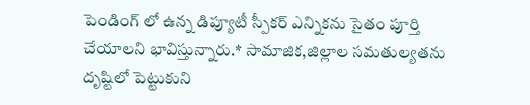పెండింగ్ లో ఉన్న డిప్యూటీ స్పీకర్ ఎన్నికను సైతం పూర్తి చేయాలని భావిస్తున్నారు.* సామాజిక,జిల్లాల సమతుల్యతను దృష్టిలో పెట్టుకుని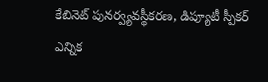కేబినెట్ పునర్వ్యవస్థీకరణ, డిప్యూటీ స్పీకర్ ఎన్నిక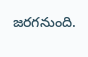జరగనుంది.